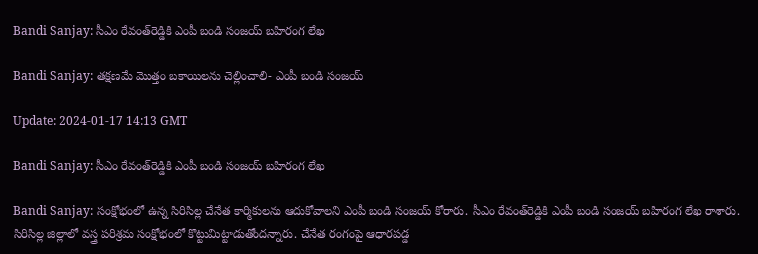Bandi Sanjay: సీఎం రేవంత్‌రెడ్డికి ఎంపీ బండి సంజయ్ బహిరంగ లేఖ

Bandi Sanjay: తక్షణమే మొత్తం బకాయిలను చెల్లించాలి- ఎంపీ బండి సంజయ్

Update: 2024-01-17 14:13 GMT

Bandi Sanjay: సీఎం రేవంత్‌రెడ్డికి ఎంపీ బండి సంజయ్ బహిరంగ లేఖ

Bandi Sanjay: సంక్షోభంలో ఉన్న సిరిసిల్ల చేనేత కార్మికులను ఆదుకోవాలని ఎంపీ బండి సంజయ్ కోరారు. సీఎం రేవంత్‌రెడ్డికి ఎంపీ బండి సంజయ్ బహిరంగ లేఖ రాశారు. సిరిసిల్ల జిల్లాలో వస్త్ర పరిశ్రమ సంక్షోభంలో కొట్టుమిట్టాడుతోందన్నారు. చేనేత రంగంపై ఆధారపడ్డ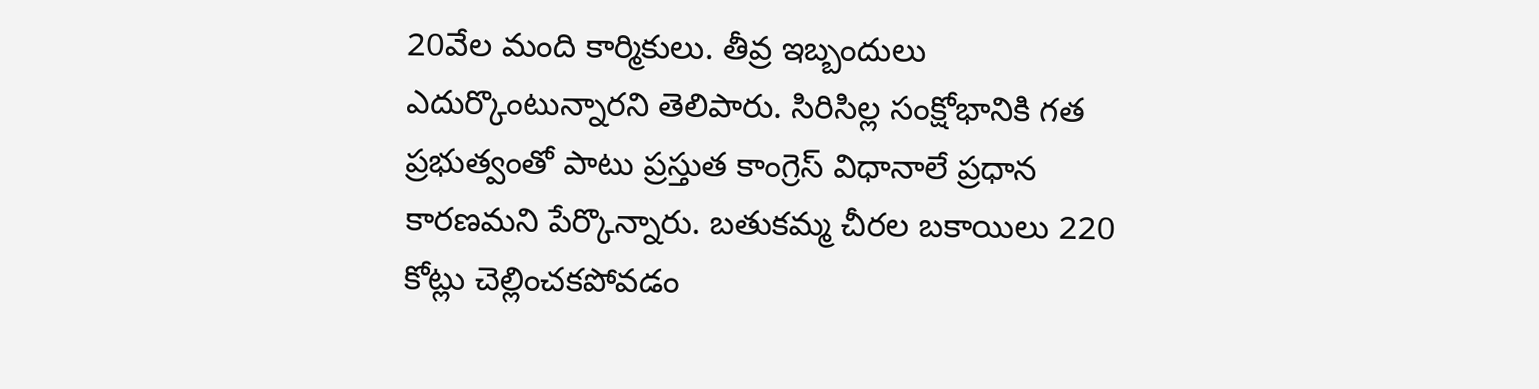20వేల మంది కార్మికులు. తీవ్ర ఇబ్బందులు ఎదుర్కొంటున్నారని తెలిపారు. సిరిసిల్ల సంక్షోభానికి గత ప్రభుత్వంతో పాటు ప్రస్తుత కాంగ్రెస్ విధానాలే ప్రధాన కారణమని పేర్కొన్నారు. బతుకమ్మ చీరల బకాయిలు 220 కోట్లు చెల్లించకపోవడం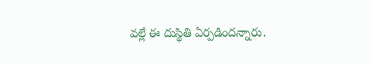వల్లే ఈ దుస్థితి ఏర్పడిందన్నారు.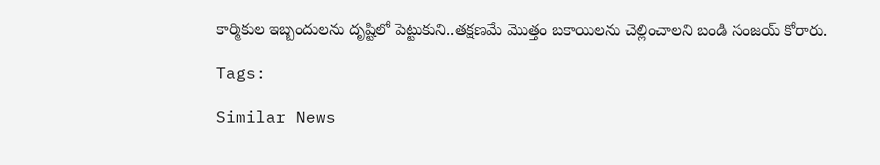కార్మికుల ఇబ్బందులను దృష్టిలో పెట్టుకుని..తక్షణమే మొత్తం బకాయిలను చెల్లించాలని బండి సంజయ్ కోరారు.

Tags:

Similar News